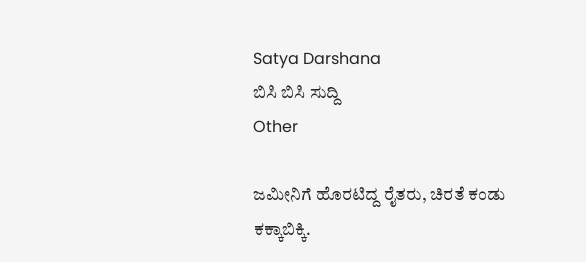Satya Darshana
ಬಿಸಿ ಬಿಸಿ ಸುದ್ದಿ
Other

ಜಮೀನಿಗೆ ಹೊರಟಿದ್ದ ರೈತರು, ಚಿರತೆ ಕಂಡು ಕಕ್ಕಾಬಿಕ್ಕಿ.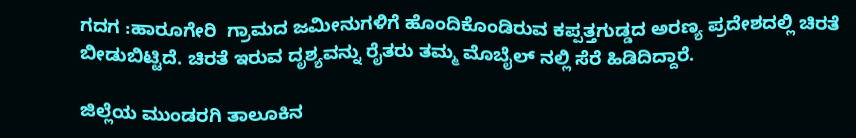ಗದಗ :ಹಾರೂಗೇರಿ  ಗ್ರಾಮದ ಜಮೀನುಗಳಿಗೆ ಹೊಂದಿಕೊಂಡಿರುವ ಕಪ್ಪತ್ತಗುಡ್ಡದ ಅರಣ್ಯ ಪ್ರದೇಶದಲ್ಲಿ ಚಿರತೆ ಬೀಡುಬಿಟ್ಟಿದೆ. ಚಿರತೆ ಇರುವ ದೃಶ್ಯವನ್ನು ರೈತರು ತಮ್ಮ ಮೊಬೈಲ್ ನಲ್ಲಿ ಸೆರೆ ಹಿಡಿದಿದ್ದಾರೆ.

ಜಿಲ್ಲೆಯ ಮುಂಡರಗಿ ತಾಲೂಕಿನ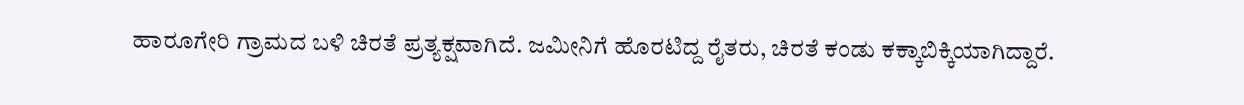ಹಾರೂಗೇರಿ ಗ್ರಾಮದ ಬಳಿ ಚಿರತೆ ಪ್ರತ್ಯಕ್ಷವಾಗಿದೆ. ಜಮೀನಿಗೆ ಹೊರಟಿದ್ದ ರೈತರು, ಚಿರತೆ ಕಂಡು ಕಕ್ಕಾಬಿಕ್ಕಿಯಾಗಿದ್ದಾರೆ.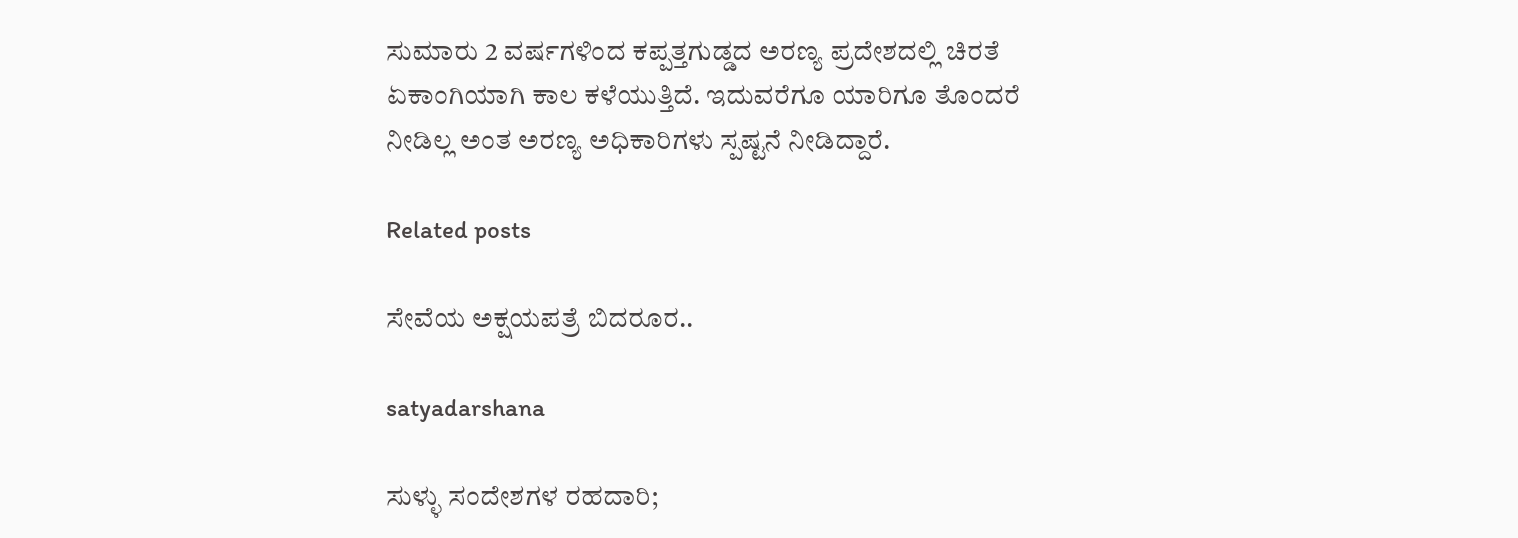ಸುಮಾರು 2 ವರ್ಷಗಳಿಂದ ಕಪ್ಪತ್ತಗುಡ್ಡದ ಅರಣ್ಯ ಪ್ರದೇಶದಲ್ಲಿ ಚಿರತೆ ಏಕಾಂಗಿಯಾಗಿ ಕಾಲ ಕಳೆಯುತ್ತಿದೆ. ಇದುವರೆಗೂ ಯಾರಿಗೂ ತೊಂದರೆ ನೀಡಿಲ್ಲ ಅಂತ ಅರಣ್ಯ ಅಧಿಕಾರಿಗಳು ಸ್ಪಷ್ಟನೆ ನೀಡಿದ್ದಾರೆ.

Related posts

ಸೇವೆಯ ಅಕ್ಷಯಪತ್ರೆ ಬಿದರೂರ..

satyadarshana

ಸುಳ್ಳು ಸಂದೇಶಗಳ ರಹದಾರಿ;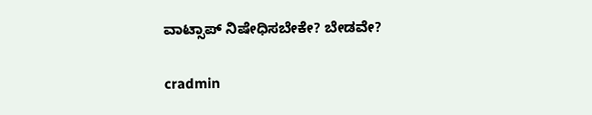ವಾಟ್ಸಾಪ್ ನಿಷೇಧಿಸಬೇಕೇ? ಬೇಡವೇ?

cradmin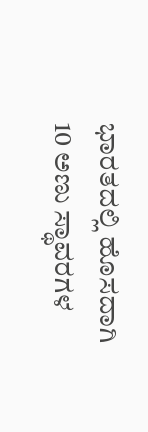ಭಾರತದಲ್ಲಿ ಹೊಸದಾಗಿ 10 ಅಣು ಸ್ಥಾವರಗಳ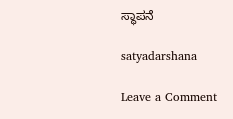ಸ್ಥಾಪನೆ

satyadarshana

Leave a Comment